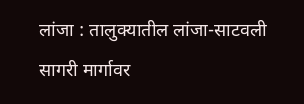लांजा : तालुक्यातील लांजा-साटवली सागरी मार्गावर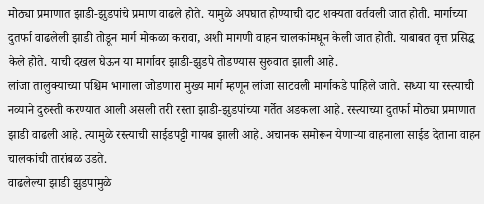मोठ्या प्रमाणात झाडी-झुडपांचे प्रमाण वाढले होते. यामुळे अपघात होण्याची दाट शक्यता वर्तवली जात होती. मार्गाच्या दुतर्फा वाढलेली झाडी तोडून मार्ग मोकळा करावा, अशी मागणी वाहन चालकांमधून केली जात होती. याबाबत वृत्त प्रसिद्ध केले होते. याची दखल घेऊन या मार्गावर झाडी-झुडपे तोडण्यास सुरुवात झाली आहे.
लांजा तालुक्याच्या पश्चिम भागाला जोडणारा मुख्य मार्ग म्हणून लांजा साटवली मार्गाकडे पाहिले जाते. सध्या या रस्त्याची नव्याने दुरुस्ती करण्यात आली असली तरी रस्ता झाडी-झुडपांच्या गर्तेत अडकला आहे. रस्त्याच्या दुतर्फा मोठ्या प्रमाणात झाडी वाढली आहे. त्यामुळे रस्त्याची साईडपट्टी गायब झाली आहे. अचानक समोरून येणाऱ्या वाहनाला साईड देताना वाहन चालकांची तारांबळ उडते.
वाढलेल्या झाडी झुडपामुळे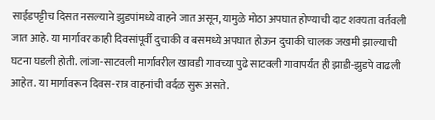साईडपट्टीच दिसत नसल्याने झुडपांमध्ये वाहने जात असून, यामुळे मोठा अपघात होण्याची दाट शक्यता वर्तवली जात आहे. या मार्गावर काही दिवसांपूर्वी दुचाकी व बसमध्ये अपघात होऊन दुचाकी चालक जखमी झाल्याची घटना घडली होती. लांजा-साटवली मार्गावरील खावडी गावच्या पुढे साटवली गावापर्यंत ही झाडी-झुडपे वाढली आहेत. या मार्गावरून दिवस-रात्र वाहनांची वर्दळ सुरू असते.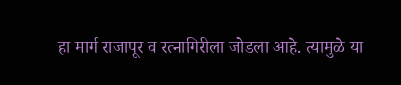हा मार्ग राजापूर व रत्नागिरीला जोडला आहे. त्यामुळे या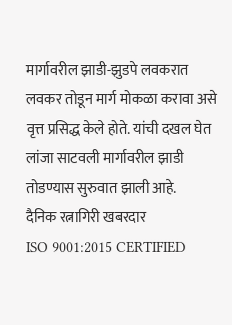मार्गावरील झाडी-झुडपे लवकरात लवकर तोडून मार्ग मोकळा करावा असे वृत्त प्रसिद्ध केले होते. यांची दखल घेत लांजा साटवली मार्गावरील झाडी तोडण्यास सुरुवात झाली आहे.
दैनिक रत्नागिरी खबरदार
ISO 9001:2015 CERTIFIED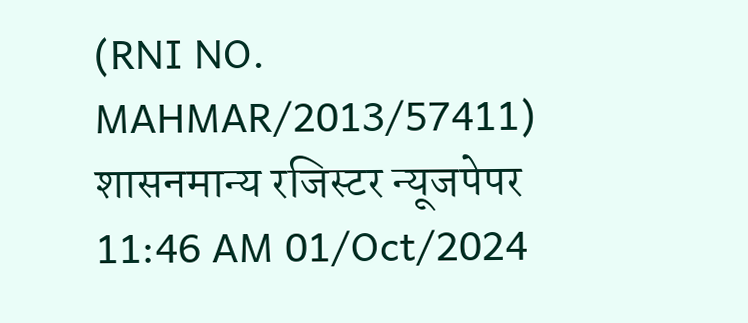(RNI NO. MAHMAR/2013/57411)
शासनमान्य रजिस्टर न्यूजपेपर
11:46 AM 01/Oct/2024